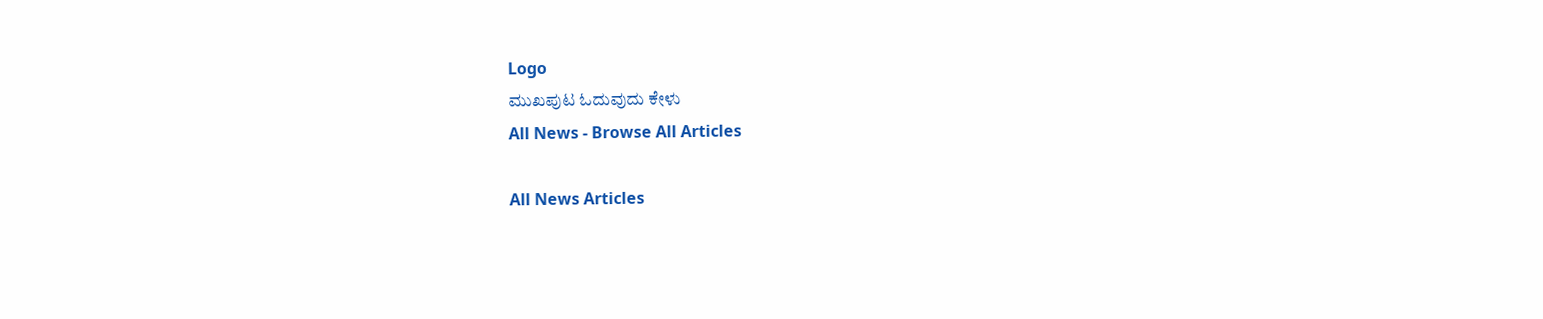Logo
ಮುಖಪುಟ ಓದುವುದು ಕೇಳು
All News - Browse All Articles

All News Articles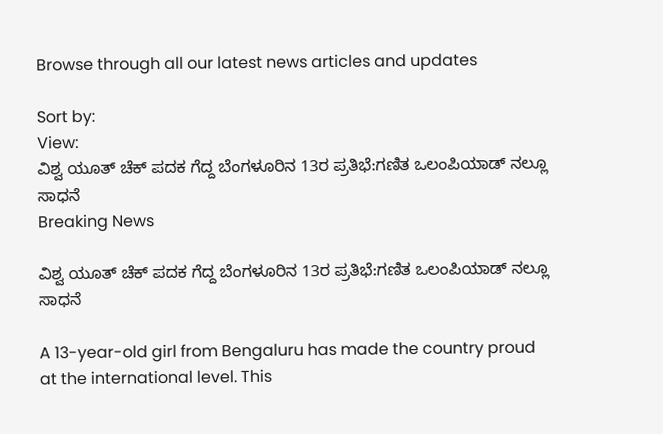Browse through all our latest news articles and updates

Sort by:
View:
ವಿಶ್ವ ಯೂತ್ ಚೆಕ್ ಪದಕ ಗೆದ್ದ ಬೆಂಗಳೂರಿನ 13ರ ಪ್ರತಿಭೆ:ಗಣಿತ ಒಲಂಪಿಯಾಡ್ ನಲ್ಲೂ ಸಾಧನೆ
Breaking News

ವಿಶ್ವ ಯೂತ್ ಚೆಕ್ ಪದಕ ಗೆದ್ದ ಬೆಂಗಳೂರಿನ 13ರ ಪ್ರತಿಭೆ:ಗಣಿತ ಒಲಂಪಿಯಾಡ್ ನಲ್ಲೂ ಸಾಧನೆ

A 13-year-old girl from Bengaluru has made the country proud at the international level. This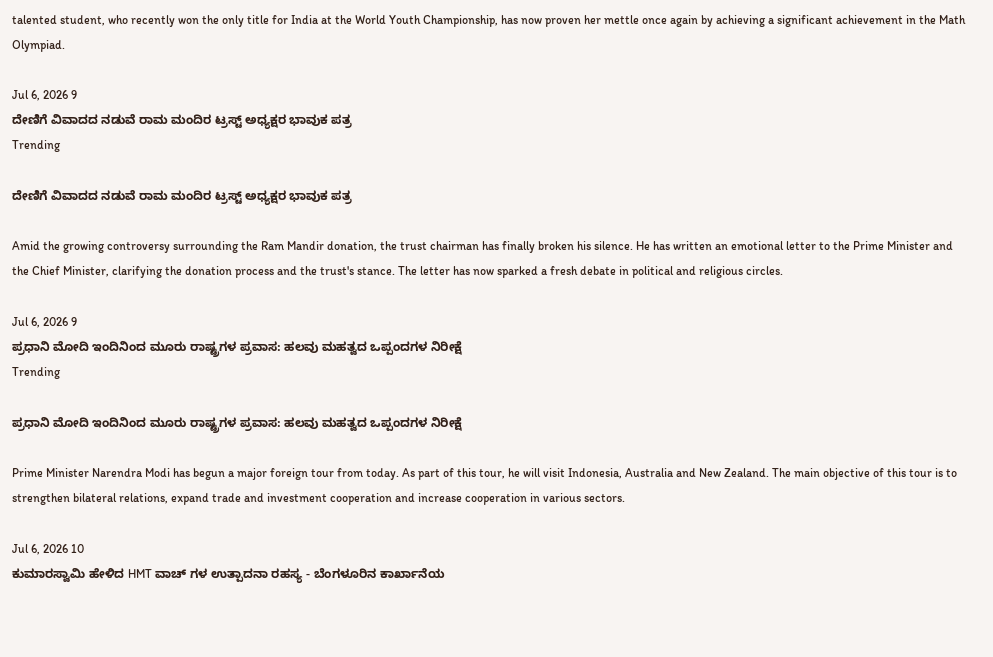talented student, who recently won the only title for India at the World Youth Championship, has now proven her mettle once again by achieving a significant achievement in the Math Olympiad.

Jul 6, 2026 9
ದೇಣಿಗೆ ವಿವಾದದ ನಡುವೆ ರಾಮ ಮಂದಿರ ಟ್ರಸ್ಟ್ ಅಧ್ಯಕ್ಷರ ಭಾವುಕ ಪತ್ರ
Trending

ದೇಣಿಗೆ ವಿವಾದದ ನಡುವೆ ರಾಮ ಮಂದಿರ ಟ್ರಸ್ಟ್ ಅಧ್ಯಕ್ಷರ ಭಾವುಕ ಪತ್ರ

Amid the growing controversy surrounding the Ram Mandir donation, the trust chairman has finally broken his silence. He has written an emotional letter to the Prime Minister and the Chief Minister, clarifying the donation process and the trust's stance. The letter has now sparked a fresh debate in political and religious circles.

Jul 6, 2026 9
ಪ್ರಧಾನಿ ಮೋದಿ ಇಂದಿನಿಂದ ಮೂರು ರಾಷ್ಟ್ರಗಳ ಪ್ರವಾಸ: ಹಲವು ಮಹತ್ವದ ಒಪ್ಪಂದಗಳ ನಿರೀಕ್ಷೆ
Trending

ಪ್ರಧಾನಿ ಮೋದಿ ಇಂದಿನಿಂದ ಮೂರು ರಾಷ್ಟ್ರಗಳ ಪ್ರವಾಸ: ಹಲವು ಮಹತ್ವದ ಒಪ್ಪಂದಗಳ ನಿರೀಕ್ಷೆ

Prime Minister Narendra Modi has begun a major foreign tour from today. As part of this tour, he will visit Indonesia, Australia and New Zealand. The main objective of this tour is to strengthen bilateral relations, expand trade and investment cooperation and increase cooperation in various sectors.

Jul 6, 2026 10
ಕುಮಾರಸ್ವಾಮಿ ಹೇಳಿದ HMT ವಾಚ್ ಗಳ ಉತ್ಪಾದನಾ ರಹಸ್ಯ - ಬೆಂಗಳೂರಿನ ಕಾರ್ಖಾನೆಯ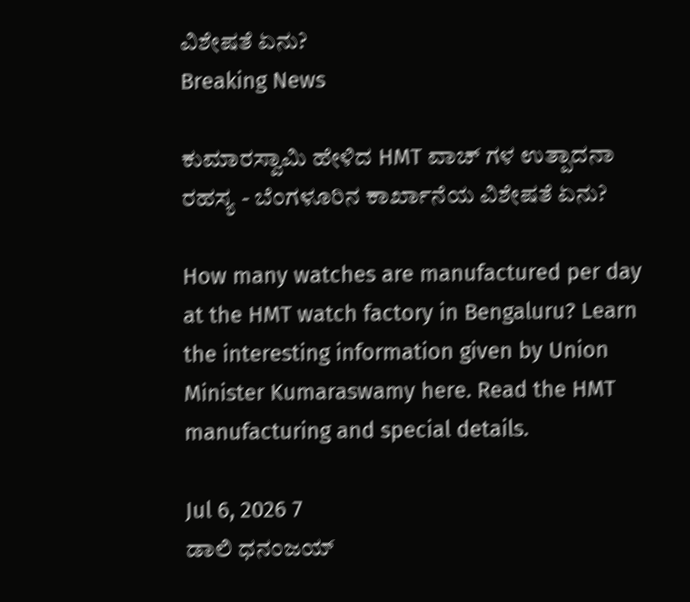ವಿಶೇಷತೆ ಏನು?
Breaking News

ಕುಮಾರಸ್ವಾಮಿ ಹೇಳಿದ HMT ವಾಚ್ ಗಳ ಉತ್ಪಾದನಾ ರಹಸ್ಯ - ಬೆಂಗಳೂರಿನ ಕಾರ್ಖಾನೆಯ ವಿಶೇಷತೆ ಏನು?

How many watches are manufactured per day at the HMT watch factory in Bengaluru? Learn the interesting information given by Union Minister Kumaraswamy here. Read the HMT manufacturing and special details.

Jul 6, 2026 7
ಡಾಲಿ ಧನಂಜಯ್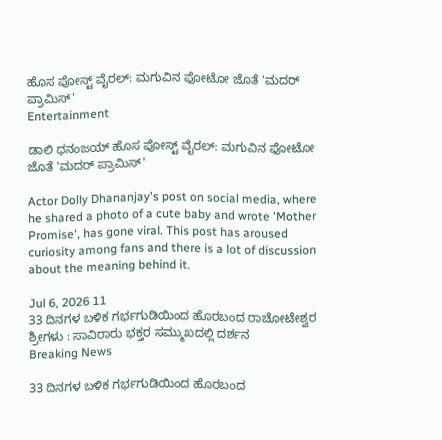ಹೊಸ ಪೋಸ್ಟ್ ವೈರಲ್: ಮಗುವಿನ ಫೋಟೋ ಜೊತೆ 'ಮದರ್ ಪ್ರಾಮಿಸ್'
Entertainment

ಡಾಲಿ ಧನಂಜಯ್ ಹೊಸ ಪೋಸ್ಟ್ ವೈರಲ್: ಮಗುವಿನ ಫೋಟೋ ಜೊತೆ 'ಮದರ್ ಪ್ರಾಮಿಸ್'

Actor Dolly Dhananjay's post on social media, where he shared a photo of a cute baby and wrote 'Mother Promise', has gone viral. This post has aroused curiosity among fans and there is a lot of discussion about the meaning behind it.

Jul 6, 2026 11
33 ದಿನಗಳ ಬಳಿಕ ಗರ್ಭಗುಡಿಯಿಂದ ಹೊರಬಂದ ರಾಚೋಟೇಶ್ವರ ಶ್ರೀಗಳು : ಸಾವಿರಾರು ಭಕ್ತರ ಸಮ್ಮುಖದಲ್ಲಿ ದರ್ಶನ
Breaking News

33 ದಿನಗಳ ಬಳಿಕ ಗರ್ಭಗುಡಿಯಿಂದ ಹೊರಬಂದ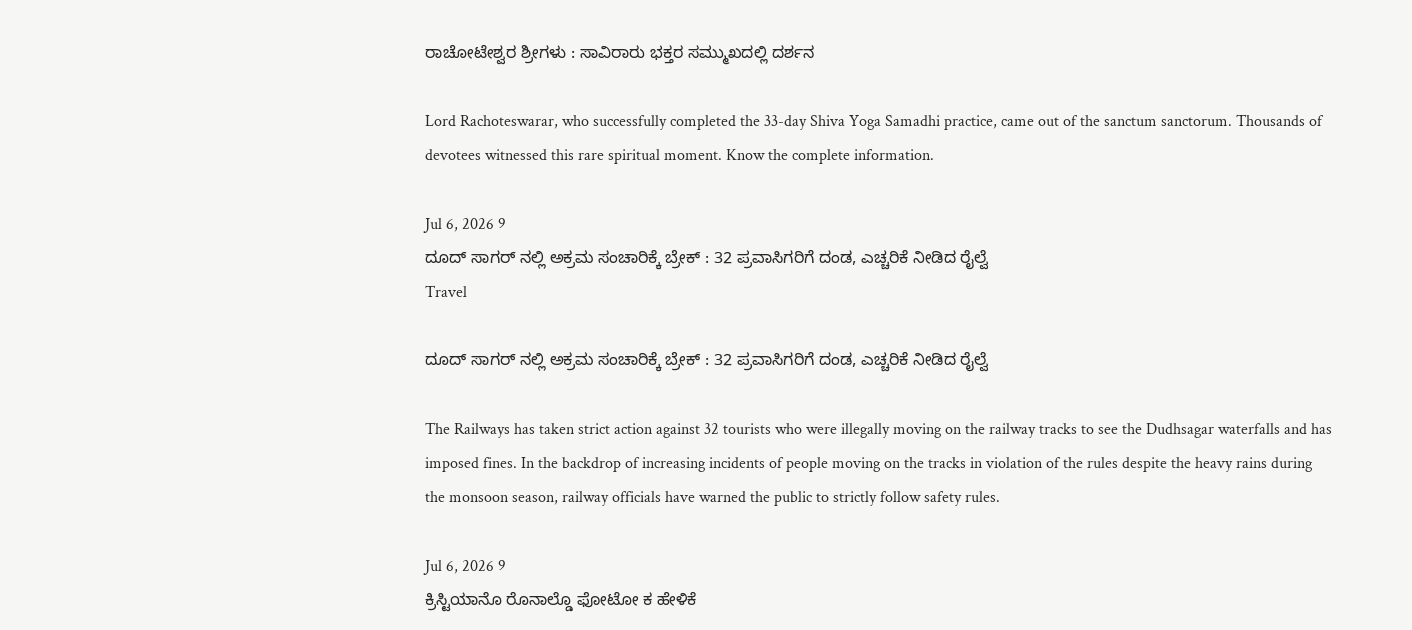ರಾಚೋಟೇಶ್ವರ ಶ್ರೀಗಳು : ಸಾವಿರಾರು ಭಕ್ತರ ಸಮ್ಮುಖದಲ್ಲಿ ದರ್ಶನ

Lord Rachoteswarar, who successfully completed the 33-day Shiva Yoga Samadhi practice, came out of the sanctum sanctorum. Thousands of devotees witnessed this rare spiritual moment. Know the complete information.

Jul 6, 2026 9
ದೂದ್ ಸಾಗರ್ ನಲ್ಲಿ ಅಕ್ರಮ ಸಂಚಾರಿಕ್ಕೆ ಬ್ರೇಕ್ : 32 ಪ್ರವಾಸಿಗರಿಗೆ ದಂಡ, ಎಚ್ಚರಿಕೆ ನೀಡಿದ ರೈಲ್ವೆ
Travel

ದೂದ್ ಸಾಗರ್ ನಲ್ಲಿ ಅಕ್ರಮ ಸಂಚಾರಿಕ್ಕೆ ಬ್ರೇಕ್ : 32 ಪ್ರವಾಸಿಗರಿಗೆ ದಂಡ, ಎಚ್ಚರಿಕೆ ನೀಡಿದ ರೈಲ್ವೆ

The Railways has taken strict action against 32 tourists who were illegally moving on the railway tracks to see the Dudhsagar waterfalls and has imposed fines. In the backdrop of increasing incidents of people moving on the tracks in violation of the rules despite the heavy rains during the monsoon season, railway officials have warned the public to strictly follow safety rules.

Jul 6, 2026 9
ಕ್ರಿಸ್ಟಿಯಾನೊ ರೊನಾಲ್ಡೊ ಫೋಟೋ ಕ ಹೇಳಿಕೆ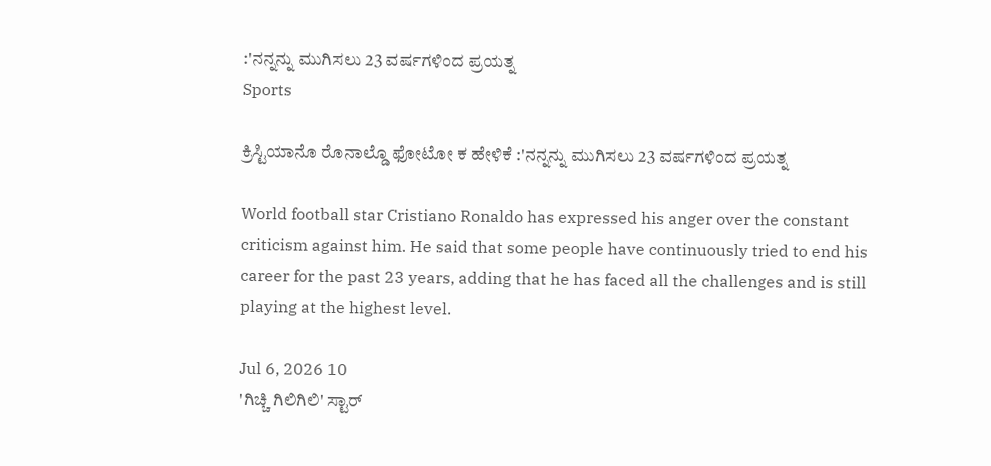:'ನನ್ನನ್ನು ಮುಗಿಸಲು 23 ವರ್ಷಗಳಿಂದ ಪ್ರಯತ್ನ
Sports

ಕ್ರಿಸ್ಟಿಯಾನೊ ರೊನಾಲ್ಡೊ ಫೋಟೋ ಕ ಹೇಳಿಕೆ :'ನನ್ನನ್ನು ಮುಗಿಸಲು 23 ವರ್ಷಗಳಿಂದ ಪ್ರಯತ್ನ

World football star Cristiano Ronaldo has expressed his anger over the constant criticism against him. He said that some people have continuously tried to end his career for the past 23 years, adding that he has faced all the challenges and is still playing at the highest level.

Jul 6, 2026 10
'ಗಿಚ್ಚಿ ಗಿಲಿಗಿಲಿ' ಸ್ಟಾರ್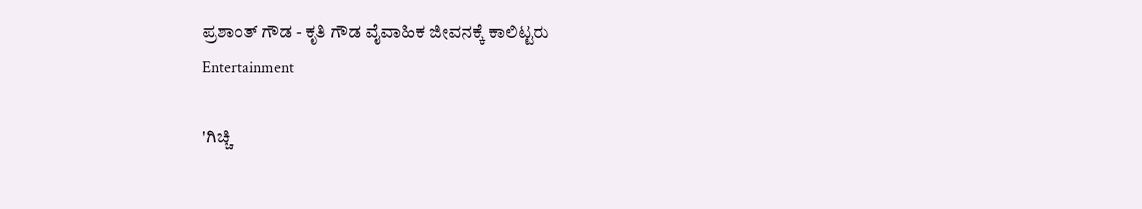ಪ್ರಶಾಂತ್ ಗೌಡ - ಕೃತಿ ಗೌಡ ವೈವಾಹಿಕ ಜೀವನಕ್ಕೆ ಕಾಲಿಟ್ಟರು
Entertainment

'ಗಿಚ್ಚಿ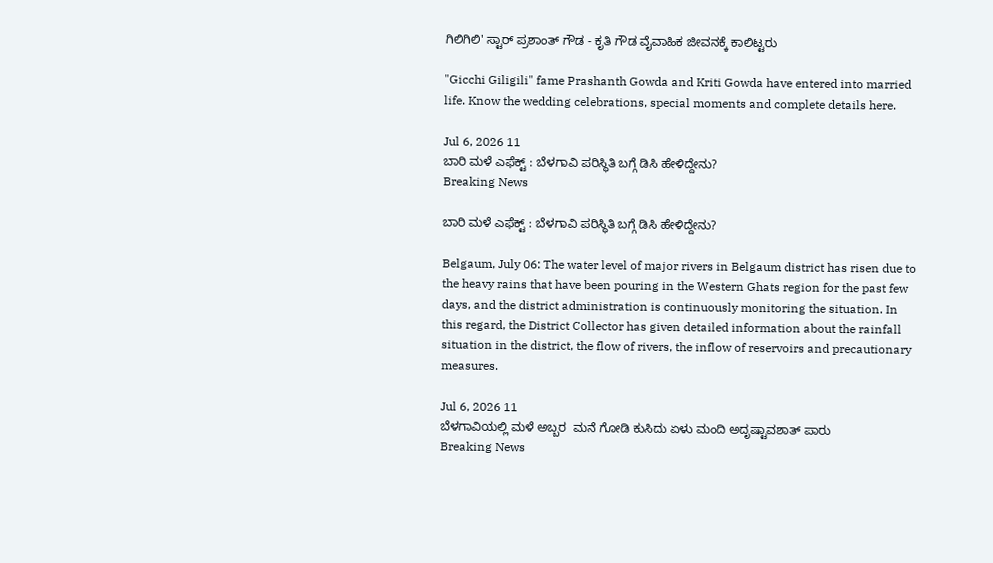ಗಿಲಿಗಿಲಿ' ಸ್ಟಾರ್ ಪ್ರಶಾಂತ್ ಗೌಡ - ಕೃತಿ ಗೌಡ ವೈವಾಹಿಕ ಜೀವನಕ್ಕೆ ಕಾಲಿಟ್ಟರು

"Gicchi Giligili" fame Prashanth Gowda and Kriti Gowda have entered into married life. Know the wedding celebrations, special moments and complete details here.

Jul 6, 2026 11
ಬಾರಿ ಮಳೆ ಎಫೆಕ್ಟ್ : ಬೆಳಗಾವಿ ಪರಿಸ್ಥಿತಿ ಬಗ್ಗೆ ಡಿಸಿ ಹೇಳಿದ್ದೇನು?
Breaking News

ಬಾರಿ ಮಳೆ ಎಫೆಕ್ಟ್ : ಬೆಳಗಾವಿ ಪರಿಸ್ಥಿತಿ ಬಗ್ಗೆ ಡಿಸಿ ಹೇಳಿದ್ದೇನು?

Belgaum, July 06: The water level of major rivers in Belgaum district has risen due to the heavy rains that have been pouring in the Western Ghats region for the past few days, and the district administration is continuously monitoring the situation. In this regard, the District Collector has given detailed information about the rainfall situation in the district, the flow of rivers, the inflow of reservoirs and precautionary measures.

Jul 6, 2026 11
ಬೆಳಗಾವಿಯಲ್ಲಿ ಮಳೆ ಅಬ್ಬರ  ಮನೆ ಗೋಡಿ ಕುಸಿದು ಏಳು ಮಂದಿ ಅದೃಷ್ಟಾವಶಾತ್ ಪಾರು
Breaking News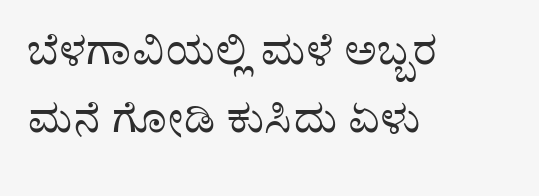ಬೆಳಗಾವಿಯಲ್ಲಿ ಮಳೆ ಅಬ್ಬರ ಮನೆ ಗೋಡಿ ಕುಸಿದು ಏಳು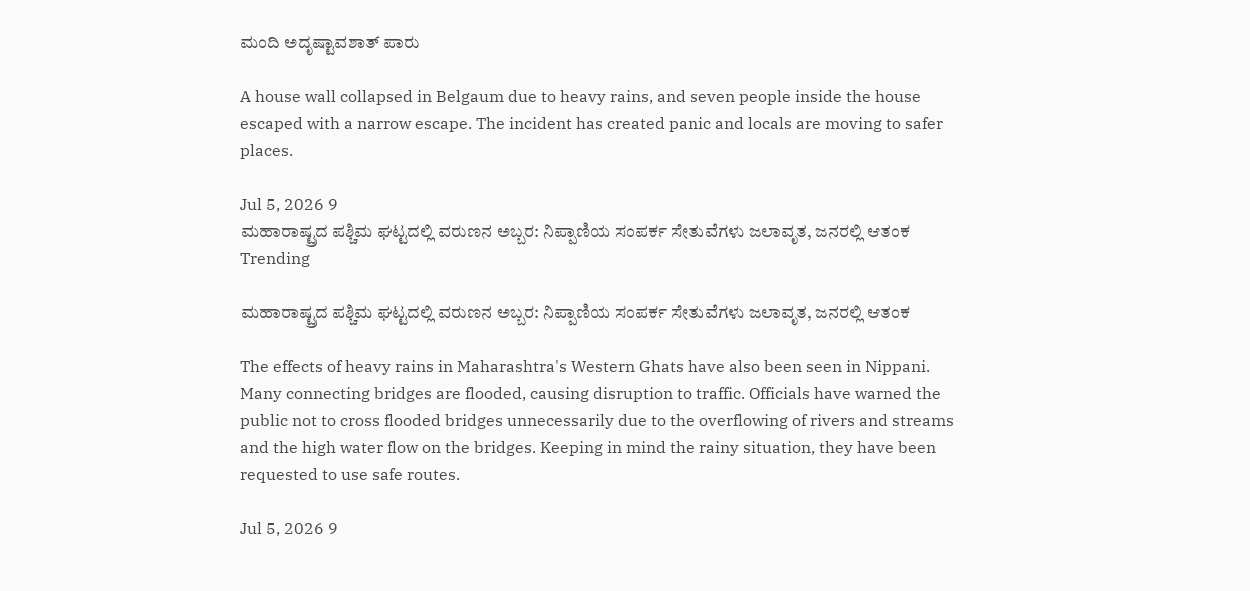ಮಂದಿ ಅದೃಷ್ಟಾವಶಾತ್ ಪಾರು

A house wall collapsed in Belgaum due to heavy rains, and seven people inside the house escaped with a narrow escape. The incident has created panic and locals are moving to safer places.

Jul 5, 2026 9
ಮಹಾರಾಷ್ಟ್ರದ ಪಶ್ಚಿಮ ಘಟ್ಟದಲ್ಲಿ ವರುಣನ ಅಬ್ಬರ: ನಿಪ್ಪಾಣಿಯ ಸಂಪರ್ಕ ಸೇತುವೆಗಳು ಜಲಾವೃತ, ಜನರಲ್ಲಿ ಆತಂಕ
Trending

ಮಹಾರಾಷ್ಟ್ರದ ಪಶ್ಚಿಮ ಘಟ್ಟದಲ್ಲಿ ವರುಣನ ಅಬ್ಬರ: ನಿಪ್ಪಾಣಿಯ ಸಂಪರ್ಕ ಸೇತುವೆಗಳು ಜಲಾವೃತ, ಜನರಲ್ಲಿ ಆತಂಕ

The effects of heavy rains in Maharashtra's Western Ghats have also been seen in Nippani. Many connecting bridges are flooded, causing disruption to traffic. Officials have warned the public not to cross flooded bridges unnecessarily due to the overflowing of rivers and streams and the high water flow on the bridges. Keeping in mind the rainy situation, they have been requested to use safe routes.

Jul 5, 2026 9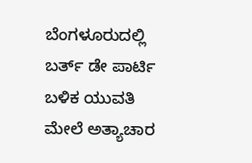ಬೆಂಗಳೂರುದಲ್ಲಿ ಬರ್ತ್ ಡೇ ಪಾರ್ಟಿ ಬಳಿಕ ಯುವತಿ ಮೇಲೆ ಅತ್ಯಾಚಾರ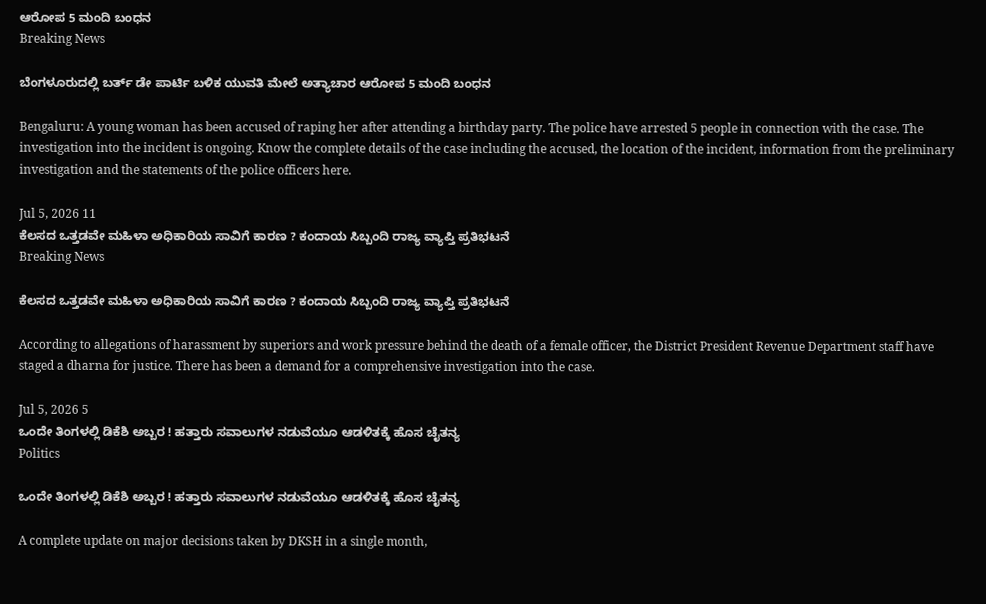ಆರೋಪ 5 ಮಂದಿ ಬಂಧನ
Breaking News

ಬೆಂಗಳೂರುದಲ್ಲಿ ಬರ್ತ್ ಡೇ ಪಾರ್ಟಿ ಬಳಿಕ ಯುವತಿ ಮೇಲೆ ಅತ್ಯಾಚಾರ ಆರೋಪ 5 ಮಂದಿ ಬಂಧನ

Bengaluru: A young woman has been accused of raping her after attending a birthday party. The police have arrested 5 people in connection with the case. The investigation into the incident is ongoing. Know the complete details of the case including the accused, the location of the incident, information from the preliminary investigation and the statements of the police officers here.

Jul 5, 2026 11
ಕೆಲಸದ ಒತ್ತಡವೇ ಮಹಿಳಾ ಅಧಿಕಾರಿಯ ಸಾವಿಗೆ ಕಾರಣ ? ಕಂದಾಯ ಸಿಬ್ಬಂದಿ ರಾಜ್ಯ ವ್ಯಾಪ್ತಿ ಪ್ರತಿಭಟನೆ
Breaking News

ಕೆಲಸದ ಒತ್ತಡವೇ ಮಹಿಳಾ ಅಧಿಕಾರಿಯ ಸಾವಿಗೆ ಕಾರಣ ? ಕಂದಾಯ ಸಿಬ್ಬಂದಿ ರಾಜ್ಯ ವ್ಯಾಪ್ತಿ ಪ್ರತಿಭಟನೆ

According to allegations of harassment by superiors and work pressure behind the death of a female officer, the District President Revenue Department staff have staged a dharna for justice. There has been a demand for a comprehensive investigation into the case.

Jul 5, 2026 5
ಒಂದೇ ತಿಂಗಳಲ್ಲಿ ಡಿಕೆಶಿ ಅಬ್ಬರ ! ಹತ್ತಾರು ಸವಾಲುಗಳ ನಡುವೆಯೂ ಆಡಳಿತಕ್ಕೆ ಹೊಸ ಚೈತನ್ಯ
Politics

ಒಂದೇ ತಿಂಗಳಲ್ಲಿ ಡಿಕೆಶಿ ಅಬ್ಬರ ! ಹತ್ತಾರು ಸವಾಲುಗಳ ನಡುವೆಯೂ ಆಡಳಿತಕ್ಕೆ ಹೊಸ ಚೈತನ್ಯ

A complete update on major decisions taken by DKSH in a single month,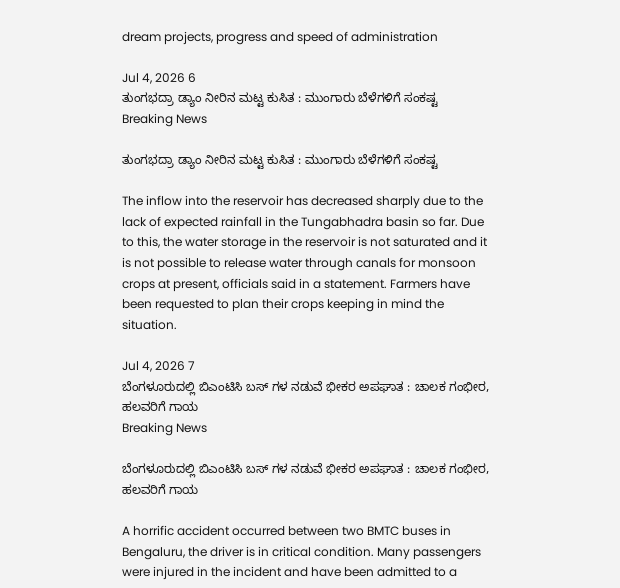dream projects, progress and speed of administration

Jul 4, 2026 6
ತುಂಗಭದ್ರಾ ಡ್ಯಾಂ ನೀರಿನ ಮಟ್ಟ ಕುಸಿತ : ಮುಂಗಾರು ಬೆಳೆಗಳಿಗೆ ಸಂಕಷ್ಟ
Breaking News

ತುಂಗಭದ್ರಾ ಡ್ಯಾಂ ನೀರಿನ ಮಟ್ಟ ಕುಸಿತ : ಮುಂಗಾರು ಬೆಳೆಗಳಿಗೆ ಸಂಕಷ್ಟ

The inflow into the reservoir has decreased sharply due to the lack of expected rainfall in the Tungabhadra basin so far. Due to this, the water storage in the reservoir is not saturated and it is not possible to release water through canals for monsoon crops at present, officials said in a statement. Farmers have been requested to plan their crops keeping in mind the situation.

Jul 4, 2026 7
ಬೆಂಗಳೂರುದಲ್ಲಿ ಬಿಎಂಟಿಸಿ ಬಸ್ ಗಳ ನಡುವೆ ಭೀಕರ ಅಪಘಾತ : ಚಾಲಕ ಗಂಭೀರ, ಹಲವರಿಗೆ ಗಾಯ
Breaking News

ಬೆಂಗಳೂರುದಲ್ಲಿ ಬಿಎಂಟಿಸಿ ಬಸ್ ಗಳ ನಡುವೆ ಭೀಕರ ಅಪಘಾತ : ಚಾಲಕ ಗಂಭೀರ, ಹಲವರಿಗೆ ಗಾಯ

A horrific accident occurred between two BMTC buses in Bengaluru, the driver is in critical condition. Many passengers were injured in the incident and have been admitted to a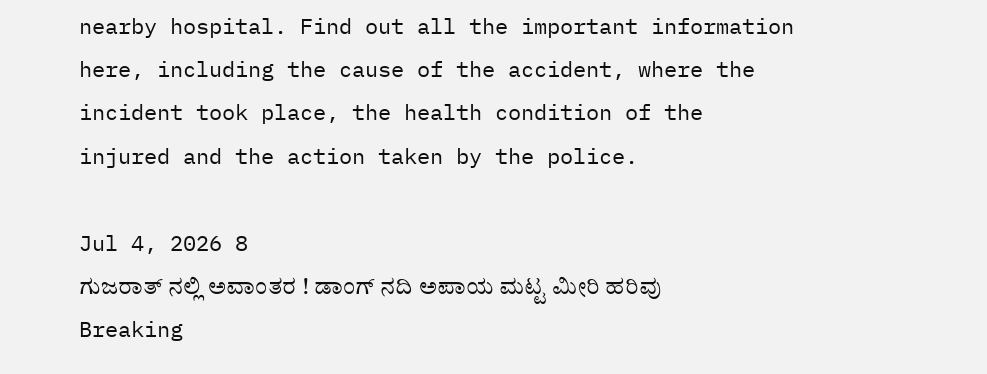nearby hospital. Find out all the important information here, including the cause of the accident, where the incident took place, the health condition of the injured and the action taken by the police.

Jul 4, 2026 8
ಗುಜರಾತ್ ನಲ್ಲಿ ಅವಾಂತರ ! ಡಾಂಗ್ ನದಿ ಅಪಾಯ ಮಟ್ಟ ಮೀರಿ ಹರಿವು
Breaking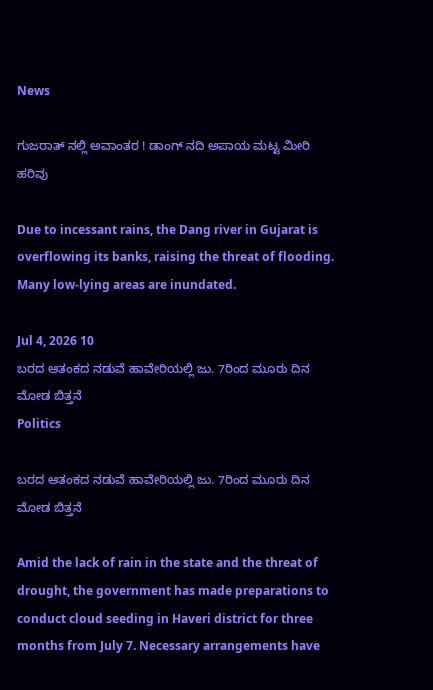News

ಗುಜರಾತ್ ನಲ್ಲಿ ಅವಾಂತರ ! ಡಾಂಗ್ ನದಿ ಅಪಾಯ ಮಟ್ಟ ಮೀರಿ ಹರಿವು

Due to incessant rains, the Dang river in Gujarat is overflowing its banks, raising the threat of flooding. Many low-lying areas are inundated.

Jul 4, 2026 10
ಬರದ ಆತಂಕದ ನಡುವೆ ಹಾವೇರಿಯಲ್ಲಿ ಜು. 7ರಿಂದ ಮೂರು ದಿನ ಮೋಡ ಬಿತ್ತನೆ
Politics

ಬರದ ಆತಂಕದ ನಡುವೆ ಹಾವೇರಿಯಲ್ಲಿ ಜು. 7ರಿಂದ ಮೂರು ದಿನ ಮೋಡ ಬಿತ್ತನೆ

Amid the lack of rain in the state and the threat of drought, the government has made preparations to conduct cloud seeding in Haveri district for three months from July 7. Necessary arrangements have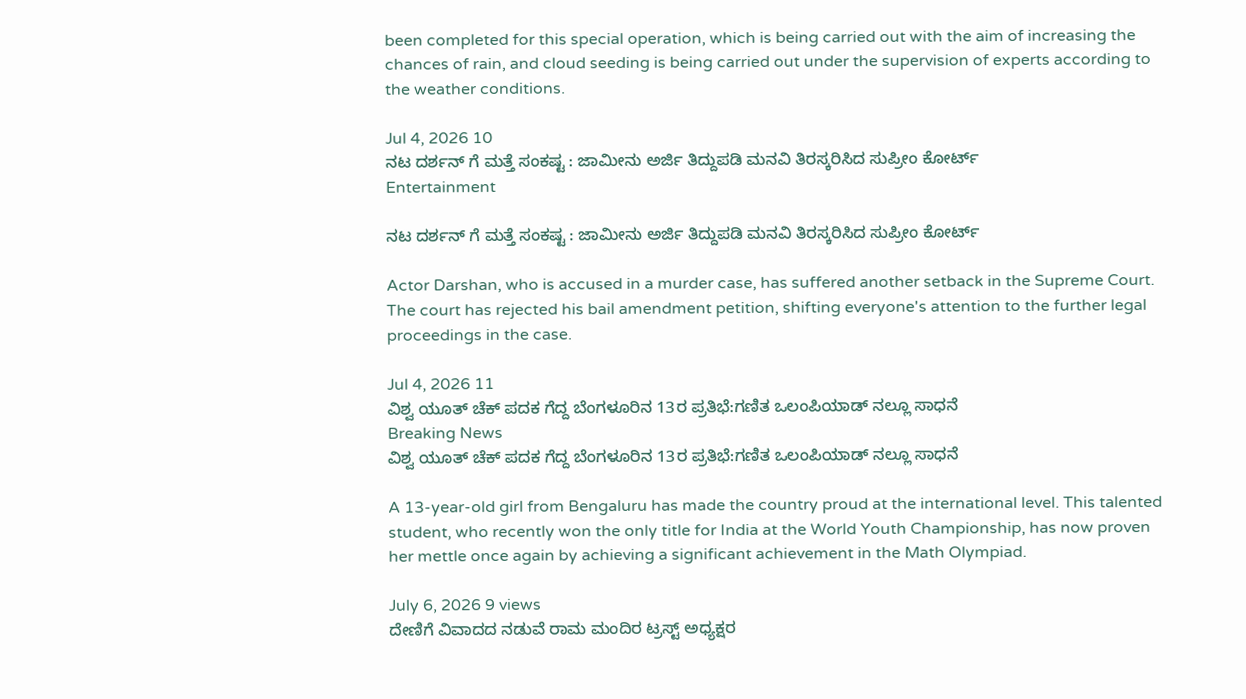been completed for this special operation, which is being carried out with the aim of increasing the chances of rain, and cloud seeding is being carried out under the supervision of experts according to the weather conditions.

Jul 4, 2026 10
ನಟ ದರ್ಶನ್ ಗೆ ಮತ್ತೆ ಸಂಕಷ್ಟ : ಜಾಮೀನು ಅರ್ಜಿ ತಿದ್ದುಪಡಿ ಮನವಿ ತಿರಸ್ಕರಿಸಿದ ಸುಪ್ರೀಂ ಕೋರ್ಟ್
Entertainment

ನಟ ದರ್ಶನ್ ಗೆ ಮತ್ತೆ ಸಂಕಷ್ಟ : ಜಾಮೀನು ಅರ್ಜಿ ತಿದ್ದುಪಡಿ ಮನವಿ ತಿರಸ್ಕರಿಸಿದ ಸುಪ್ರೀಂ ಕೋರ್ಟ್

Actor Darshan, who is accused in a murder case, has suffered another setback in the Supreme Court. The court has rejected his bail amendment petition, shifting everyone's attention to the further legal proceedings in the case.

Jul 4, 2026 11
ವಿಶ್ವ ಯೂತ್ ಚೆಕ್ ಪದಕ ಗೆದ್ದ ಬೆಂಗಳೂರಿನ 13ರ ಪ್ರತಿಭೆ:ಗಣಿತ ಒಲಂಪಿಯಾಡ್ ನಲ್ಲೂ ಸಾಧನೆ
Breaking News
ವಿಶ್ವ ಯೂತ್ ಚೆಕ್ ಪದಕ ಗೆದ್ದ ಬೆಂಗಳೂರಿನ 13ರ ಪ್ರತಿಭೆ:ಗಣಿತ ಒಲಂಪಿಯಾಡ್ ನಲ್ಲೂ ಸಾಧನೆ

A 13-year-old girl from Bengaluru has made the country proud at the international level. This talented student, who recently won the only title for India at the World Youth Championship, has now proven her mettle once again by achieving a significant achievement in the Math Olympiad.

July 6, 2026 9 views
ದೇಣಿಗೆ ವಿವಾದದ ನಡುವೆ ರಾಮ ಮಂದಿರ ಟ್ರಸ್ಟ್ ಅಧ್ಯಕ್ಷರ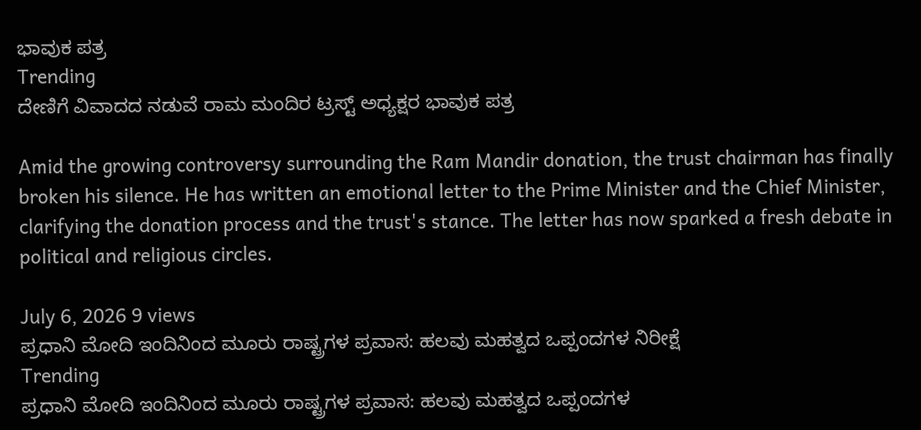ಭಾವುಕ ಪತ್ರ
Trending
ದೇಣಿಗೆ ವಿವಾದದ ನಡುವೆ ರಾಮ ಮಂದಿರ ಟ್ರಸ್ಟ್ ಅಧ್ಯಕ್ಷರ ಭಾವುಕ ಪತ್ರ

Amid the growing controversy surrounding the Ram Mandir donation, the trust chairman has finally broken his silence. He has written an emotional letter to the Prime Minister and the Chief Minister, clarifying the donation process and the trust's stance. The letter has now sparked a fresh debate in political and religious circles.

July 6, 2026 9 views
ಪ್ರಧಾನಿ ಮೋದಿ ಇಂದಿನಿಂದ ಮೂರು ರಾಷ್ಟ್ರಗಳ ಪ್ರವಾಸ: ಹಲವು ಮಹತ್ವದ ಒಪ್ಪಂದಗಳ ನಿರೀಕ್ಷೆ
Trending
ಪ್ರಧಾನಿ ಮೋದಿ ಇಂದಿನಿಂದ ಮೂರು ರಾಷ್ಟ್ರಗಳ ಪ್ರವಾಸ: ಹಲವು ಮಹತ್ವದ ಒಪ್ಪಂದಗಳ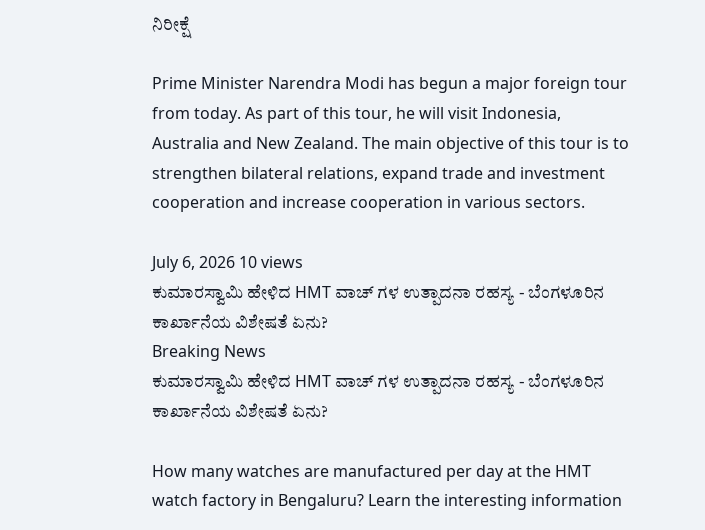ನಿರೀಕ್ಷೆ

Prime Minister Narendra Modi has begun a major foreign tour from today. As part of this tour, he will visit Indonesia, Australia and New Zealand. The main objective of this tour is to strengthen bilateral relations, expand trade and investment cooperation and increase cooperation in various sectors.

July 6, 2026 10 views
ಕುಮಾರಸ್ವಾಮಿ ಹೇಳಿದ HMT ವಾಚ್ ಗಳ ಉತ್ಪಾದನಾ ರಹಸ್ಯ - ಬೆಂಗಳೂರಿನ ಕಾರ್ಖಾನೆಯ ವಿಶೇಷತೆ ಏನು?
Breaking News
ಕುಮಾರಸ್ವಾಮಿ ಹೇಳಿದ HMT ವಾಚ್ ಗಳ ಉತ್ಪಾದನಾ ರಹಸ್ಯ - ಬೆಂಗಳೂರಿನ ಕಾರ್ಖಾನೆಯ ವಿಶೇಷತೆ ಏನು?

How many watches are manufactured per day at the HMT watch factory in Bengaluru? Learn the interesting information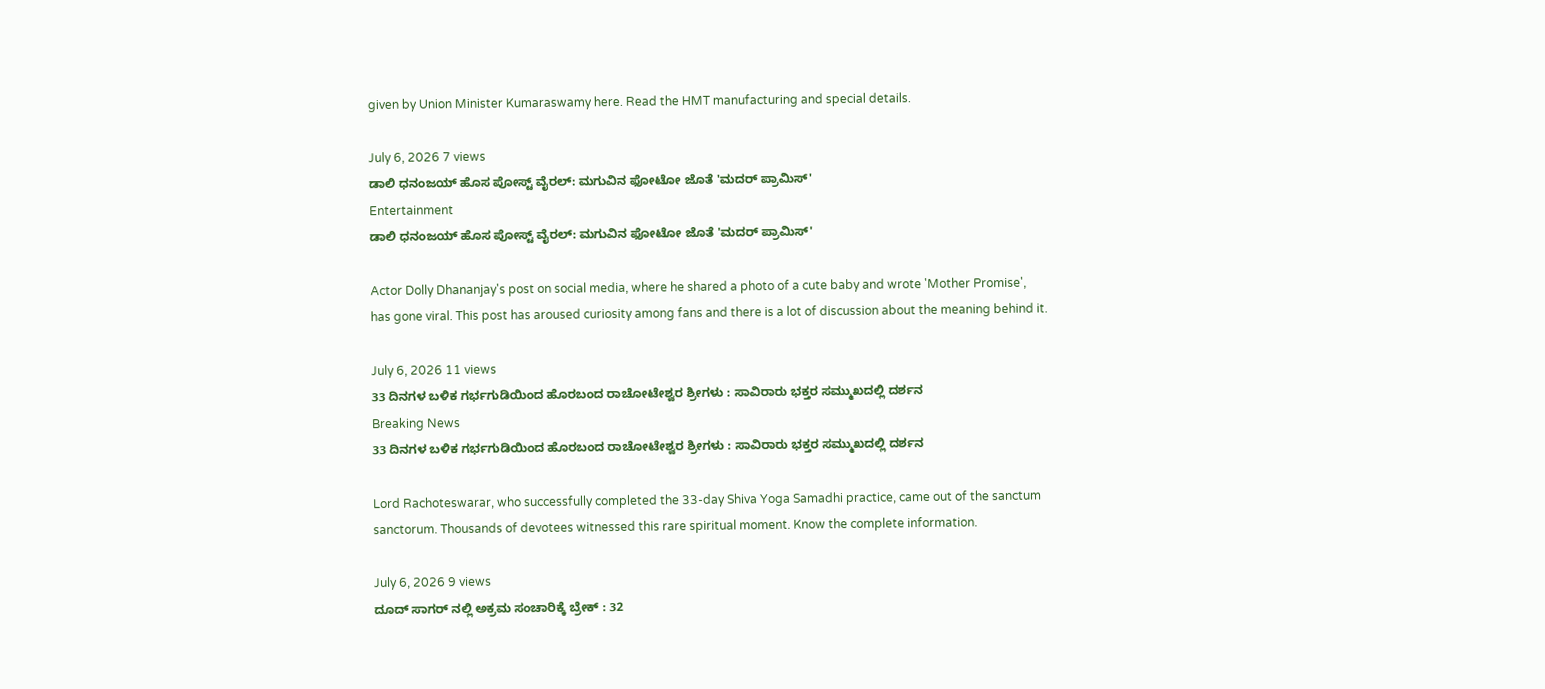given by Union Minister Kumaraswamy here. Read the HMT manufacturing and special details.

July 6, 2026 7 views
ಡಾಲಿ ಧನಂಜಯ್ ಹೊಸ ಪೋಸ್ಟ್ ವೈರಲ್: ಮಗುವಿನ ಫೋಟೋ ಜೊತೆ 'ಮದರ್ ಪ್ರಾಮಿಸ್'
Entertainment
ಡಾಲಿ ಧನಂಜಯ್ ಹೊಸ ಪೋಸ್ಟ್ ವೈರಲ್: ಮಗುವಿನ ಫೋಟೋ ಜೊತೆ 'ಮದರ್ ಪ್ರಾಮಿಸ್'

Actor Dolly Dhananjay's post on social media, where he shared a photo of a cute baby and wrote 'Mother Promise', has gone viral. This post has aroused curiosity among fans and there is a lot of discussion about the meaning behind it.

July 6, 2026 11 views
33 ದಿನಗಳ ಬಳಿಕ ಗರ್ಭಗುಡಿಯಿಂದ ಹೊರಬಂದ ರಾಚೋಟೇಶ್ವರ ಶ್ರೀಗಳು : ಸಾವಿರಾರು ಭಕ್ತರ ಸಮ್ಮುಖದಲ್ಲಿ ದರ್ಶನ
Breaking News
33 ದಿನಗಳ ಬಳಿಕ ಗರ್ಭಗುಡಿಯಿಂದ ಹೊರಬಂದ ರಾಚೋಟೇಶ್ವರ ಶ್ರೀಗಳು : ಸಾವಿರಾರು ಭಕ್ತರ ಸಮ್ಮುಖದಲ್ಲಿ ದರ್ಶನ

Lord Rachoteswarar, who successfully completed the 33-day Shiva Yoga Samadhi practice, came out of the sanctum sanctorum. Thousands of devotees witnessed this rare spiritual moment. Know the complete information.

July 6, 2026 9 views
ದೂದ್ ಸಾಗರ್ ನಲ್ಲಿ ಅಕ್ರಮ ಸಂಚಾರಿಕ್ಕೆ ಬ್ರೇಕ್ : 32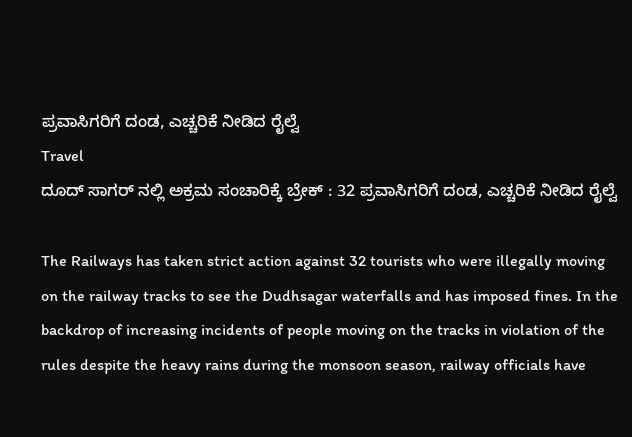ಪ್ರವಾಸಿಗರಿಗೆ ದಂಡ, ಎಚ್ಚರಿಕೆ ನೀಡಿದ ರೈಲ್ವೆ
Travel
ದೂದ್ ಸಾಗರ್ ನಲ್ಲಿ ಅಕ್ರಮ ಸಂಚಾರಿಕ್ಕೆ ಬ್ರೇಕ್ : 32 ಪ್ರವಾಸಿಗರಿಗೆ ದಂಡ, ಎಚ್ಚರಿಕೆ ನೀಡಿದ ರೈಲ್ವೆ

The Railways has taken strict action against 32 tourists who were illegally moving on the railway tracks to see the Dudhsagar waterfalls and has imposed fines. In the backdrop of increasing incidents of people moving on the tracks in violation of the rules despite the heavy rains during the monsoon season, railway officials have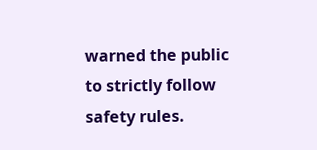warned the public to strictly follow safety rules.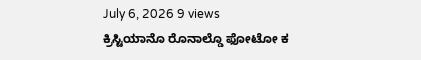July 6, 2026 9 views
ಕ್ರಿಸ್ಟಿಯಾನೊ ರೊನಾಲ್ಡೊ ಫೋಟೋ ಕ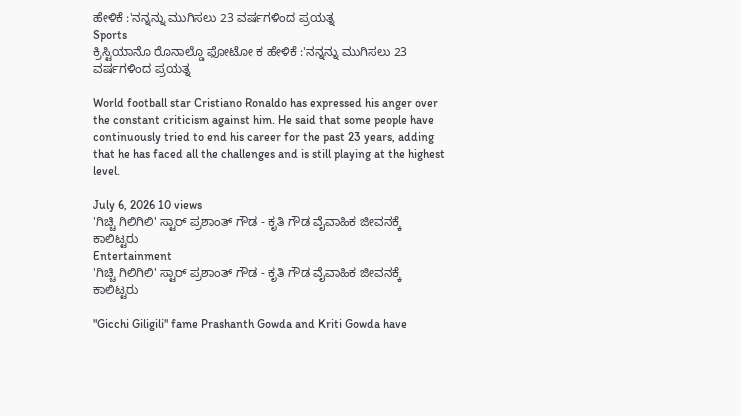ಹೇಳಿಕೆ :'ನನ್ನನ್ನು ಮುಗಿಸಲು 23 ವರ್ಷಗಳಿಂದ ಪ್ರಯತ್ನ
Sports
ಕ್ರಿಸ್ಟಿಯಾನೊ ರೊನಾಲ್ಡೊ ಫೋಟೋ ಕ ಹೇಳಿಕೆ :'ನನ್ನನ್ನು ಮುಗಿಸಲು 23 ವರ್ಷಗಳಿಂದ ಪ್ರಯತ್ನ

World football star Cristiano Ronaldo has expressed his anger over the constant criticism against him. He said that some people have continuously tried to end his career for the past 23 years, adding that he has faced all the challenges and is still playing at the highest level.

July 6, 2026 10 views
'ಗಿಚ್ಚಿ ಗಿಲಿಗಿಲಿ' ಸ್ಟಾರ್ ಪ್ರಶಾಂತ್ ಗೌಡ - ಕೃತಿ ಗೌಡ ವೈವಾಹಿಕ ಜೀವನಕ್ಕೆ ಕಾಲಿಟ್ಟರು
Entertainment
'ಗಿಚ್ಚಿ ಗಿಲಿಗಿಲಿ' ಸ್ಟಾರ್ ಪ್ರಶಾಂತ್ ಗೌಡ - ಕೃತಿ ಗೌಡ ವೈವಾಹಿಕ ಜೀವನಕ್ಕೆ ಕಾಲಿಟ್ಟರು

"Gicchi Giligili" fame Prashanth Gowda and Kriti Gowda have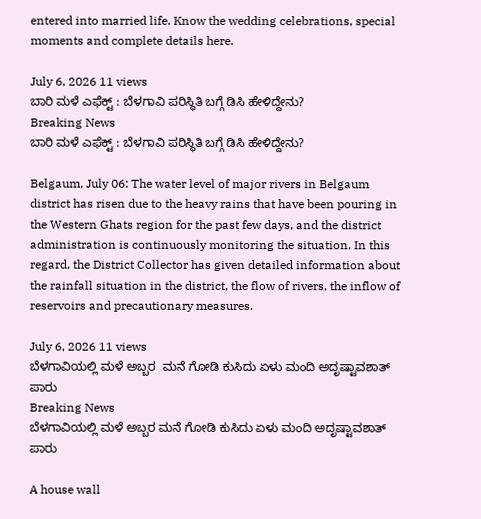entered into married life. Know the wedding celebrations, special moments and complete details here.

July 6, 2026 11 views
ಬಾರಿ ಮಳೆ ಎಫೆಕ್ಟ್ : ಬೆಳಗಾವಿ ಪರಿಸ್ಥಿತಿ ಬಗ್ಗೆ ಡಿಸಿ ಹೇಳಿದ್ದೇನು?
Breaking News
ಬಾರಿ ಮಳೆ ಎಫೆಕ್ಟ್ : ಬೆಳಗಾವಿ ಪರಿಸ್ಥಿತಿ ಬಗ್ಗೆ ಡಿಸಿ ಹೇಳಿದ್ದೇನು?

Belgaum, July 06: The water level of major rivers in Belgaum district has risen due to the heavy rains that have been pouring in the Western Ghats region for the past few days, and the district administration is continuously monitoring the situation. In this regard, the District Collector has given detailed information about the rainfall situation in the district, the flow of rivers, the inflow of reservoirs and precautionary measures.

July 6, 2026 11 views
ಬೆಳಗಾವಿಯಲ್ಲಿ ಮಳೆ ಅಬ್ಬರ  ಮನೆ ಗೋಡಿ ಕುಸಿದು ಏಳು ಮಂದಿ ಅದೃಷ್ಟಾವಶಾತ್ ಪಾರು
Breaking News
ಬೆಳಗಾವಿಯಲ್ಲಿ ಮಳೆ ಅಬ್ಬರ ಮನೆ ಗೋಡಿ ಕುಸಿದು ಏಳು ಮಂದಿ ಅದೃಷ್ಟಾವಶಾತ್ ಪಾರು

A house wall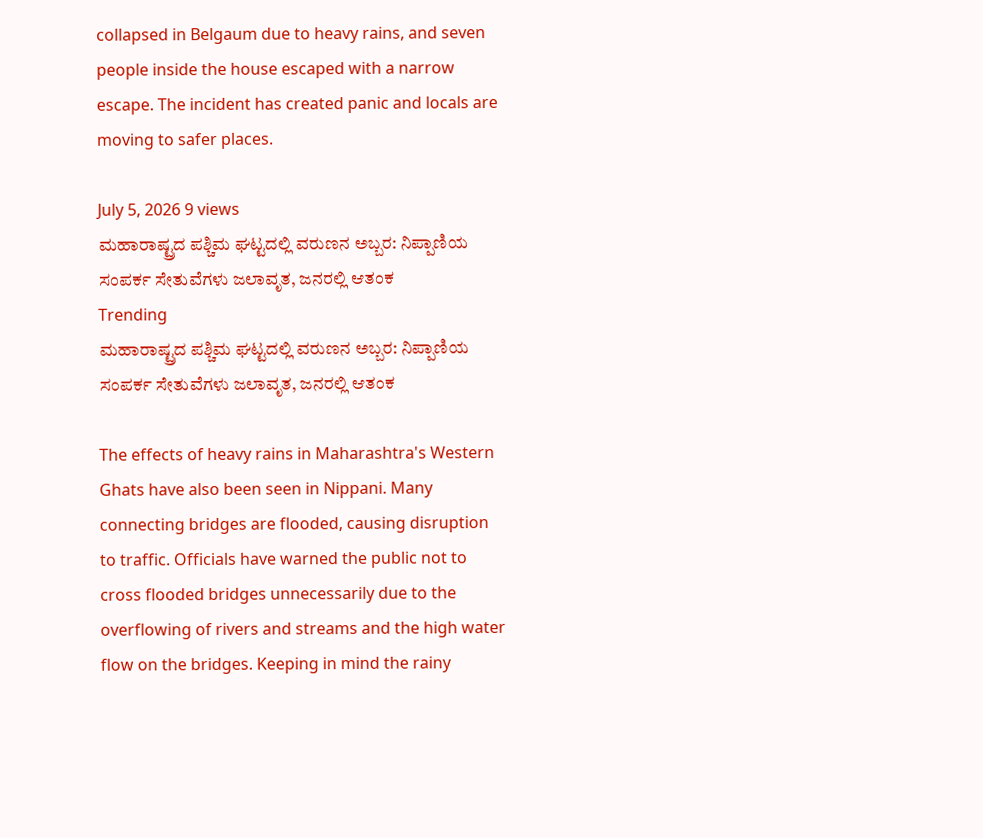collapsed in Belgaum due to heavy rains, and seven people inside the house escaped with a narrow escape. The incident has created panic and locals are moving to safer places.

July 5, 2026 9 views
ಮಹಾರಾಷ್ಟ್ರದ ಪಶ್ಚಿಮ ಘಟ್ಟದಲ್ಲಿ ವರುಣನ ಅಬ್ಬರ: ನಿಪ್ಪಾಣಿಯ ಸಂಪರ್ಕ ಸೇತುವೆಗಳು ಜಲಾವೃತ, ಜನರಲ್ಲಿ ಆತಂಕ
Trending
ಮಹಾರಾಷ್ಟ್ರದ ಪಶ್ಚಿಮ ಘಟ್ಟದಲ್ಲಿ ವರುಣನ ಅಬ್ಬರ: ನಿಪ್ಪಾಣಿಯ ಸಂಪರ್ಕ ಸೇತುವೆಗಳು ಜಲಾವೃತ, ಜನರಲ್ಲಿ ಆತಂಕ

The effects of heavy rains in Maharashtra's Western Ghats have also been seen in Nippani. Many connecting bridges are flooded, causing disruption to traffic. Officials have warned the public not to cross flooded bridges unnecessarily due to the overflowing of rivers and streams and the high water flow on the bridges. Keeping in mind the rainy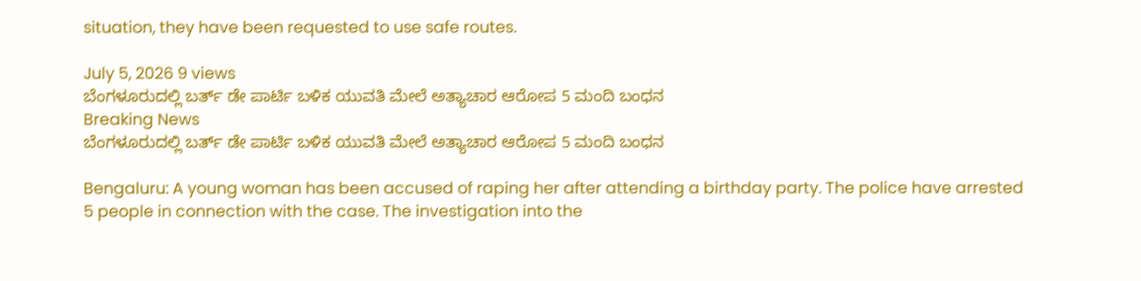situation, they have been requested to use safe routes.

July 5, 2026 9 views
ಬೆಂಗಳೂರುದಲ್ಲಿ ಬರ್ತ್ ಡೇ ಪಾರ್ಟಿ ಬಳಿಕ ಯುವತಿ ಮೇಲೆ ಅತ್ಯಾಚಾರ ಆರೋಪ 5 ಮಂದಿ ಬಂಧನ
Breaking News
ಬೆಂಗಳೂರುದಲ್ಲಿ ಬರ್ತ್ ಡೇ ಪಾರ್ಟಿ ಬಳಿಕ ಯುವತಿ ಮೇಲೆ ಅತ್ಯಾಚಾರ ಆರೋಪ 5 ಮಂದಿ ಬಂಧನ

Bengaluru: A young woman has been accused of raping her after attending a birthday party. The police have arrested 5 people in connection with the case. The investigation into the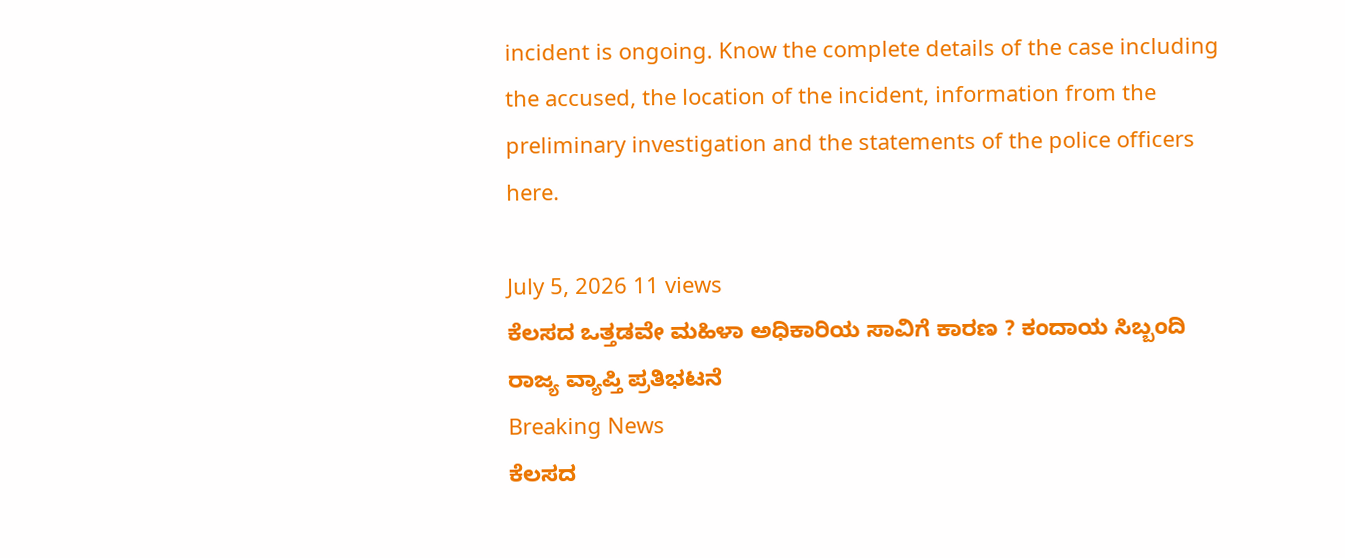incident is ongoing. Know the complete details of the case including the accused, the location of the incident, information from the preliminary investigation and the statements of the police officers here.

July 5, 2026 11 views
ಕೆಲಸದ ಒತ್ತಡವೇ ಮಹಿಳಾ ಅಧಿಕಾರಿಯ ಸಾವಿಗೆ ಕಾರಣ ? ಕಂದಾಯ ಸಿಬ್ಬಂದಿ ರಾಜ್ಯ ವ್ಯಾಪ್ತಿ ಪ್ರತಿಭಟನೆ
Breaking News
ಕೆಲಸದ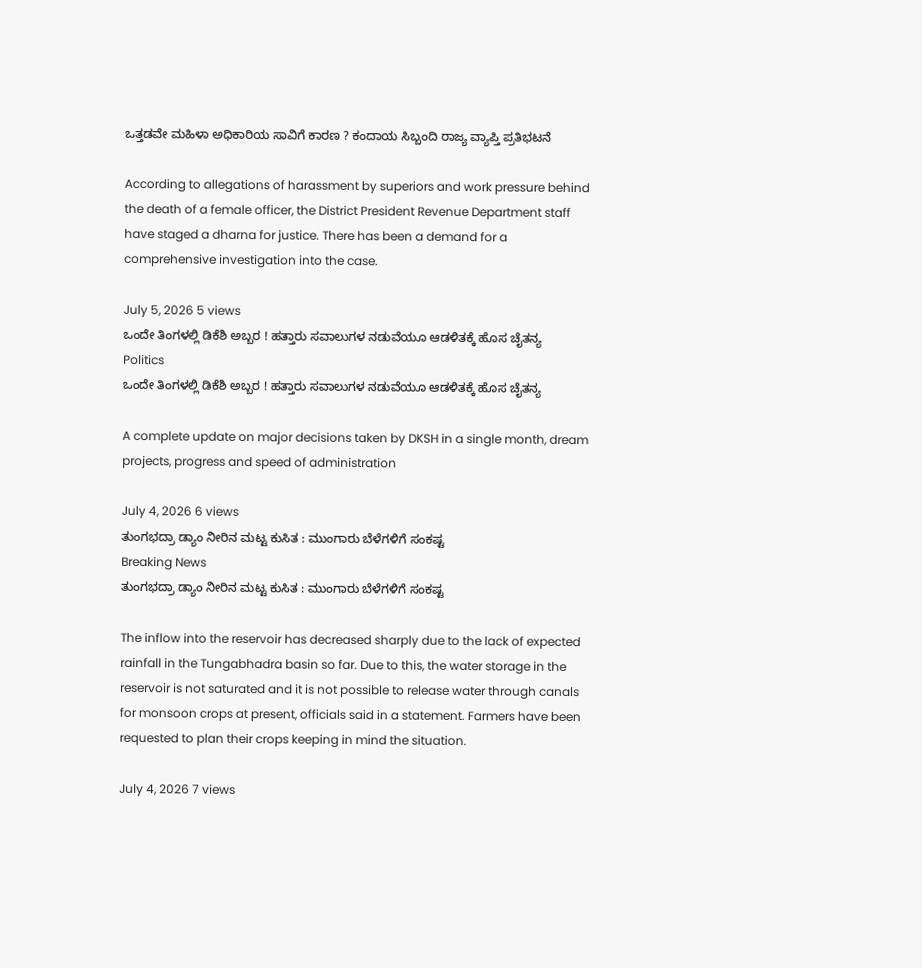ಒತ್ತಡವೇ ಮಹಿಳಾ ಅಧಿಕಾರಿಯ ಸಾವಿಗೆ ಕಾರಣ ? ಕಂದಾಯ ಸಿಬ್ಬಂದಿ ರಾಜ್ಯ ವ್ಯಾಪ್ತಿ ಪ್ರತಿಭಟನೆ

According to allegations of harassment by superiors and work pressure behind the death of a female officer, the District President Revenue Department staff have staged a dharna for justice. There has been a demand for a comprehensive investigation into the case.

July 5, 2026 5 views
ಒಂದೇ ತಿಂಗಳಲ್ಲಿ ಡಿಕೆಶಿ ಅಬ್ಬರ ! ಹತ್ತಾರು ಸವಾಲುಗಳ ನಡುವೆಯೂ ಆಡಳಿತಕ್ಕೆ ಹೊಸ ಚೈತನ್ಯ
Politics
ಒಂದೇ ತಿಂಗಳಲ್ಲಿ ಡಿಕೆಶಿ ಅಬ್ಬರ ! ಹತ್ತಾರು ಸವಾಲುಗಳ ನಡುವೆಯೂ ಆಡಳಿತಕ್ಕೆ ಹೊಸ ಚೈತನ್ಯ

A complete update on major decisions taken by DKSH in a single month, dream projects, progress and speed of administration

July 4, 2026 6 views
ತುಂಗಭದ್ರಾ ಡ್ಯಾಂ ನೀರಿನ ಮಟ್ಟ ಕುಸಿತ : ಮುಂಗಾರು ಬೆಳೆಗಳಿಗೆ ಸಂಕಷ್ಟ
Breaking News
ತುಂಗಭದ್ರಾ ಡ್ಯಾಂ ನೀರಿನ ಮಟ್ಟ ಕುಸಿತ : ಮುಂಗಾರು ಬೆಳೆಗಳಿಗೆ ಸಂಕಷ್ಟ

The inflow into the reservoir has decreased sharply due to the lack of expected rainfall in the Tungabhadra basin so far. Due to this, the water storage in the reservoir is not saturated and it is not possible to release water through canals for monsoon crops at present, officials said in a statement. Farmers have been requested to plan their crops keeping in mind the situation.

July 4, 2026 7 views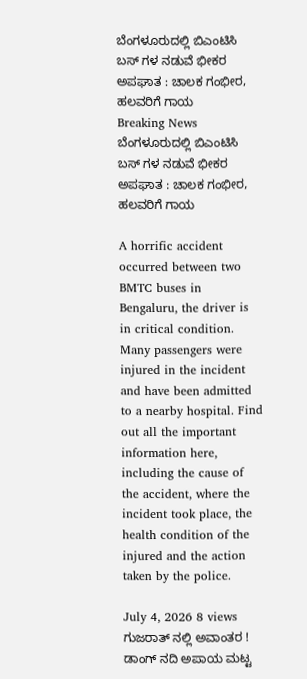ಬೆಂಗಳೂರುದಲ್ಲಿ ಬಿಎಂಟಿಸಿ ಬಸ್ ಗಳ ನಡುವೆ ಭೀಕರ ಅಪಘಾತ : ಚಾಲಕ ಗಂಭೀರ, ಹಲವರಿಗೆ ಗಾಯ
Breaking News
ಬೆಂಗಳೂರುದಲ್ಲಿ ಬಿಎಂಟಿಸಿ ಬಸ್ ಗಳ ನಡುವೆ ಭೀಕರ ಅಪಘಾತ : ಚಾಲಕ ಗಂಭೀರ, ಹಲವರಿಗೆ ಗಾಯ

A horrific accident occurred between two BMTC buses in Bengaluru, the driver is in critical condition. Many passengers were injured in the incident and have been admitted to a nearby hospital. Find out all the important information here, including the cause of the accident, where the incident took place, the health condition of the injured and the action taken by the police.

July 4, 2026 8 views
ಗುಜರಾತ್ ನಲ್ಲಿ ಅವಾಂತರ ! ಡಾಂಗ್ ನದಿ ಅಪಾಯ ಮಟ್ಟ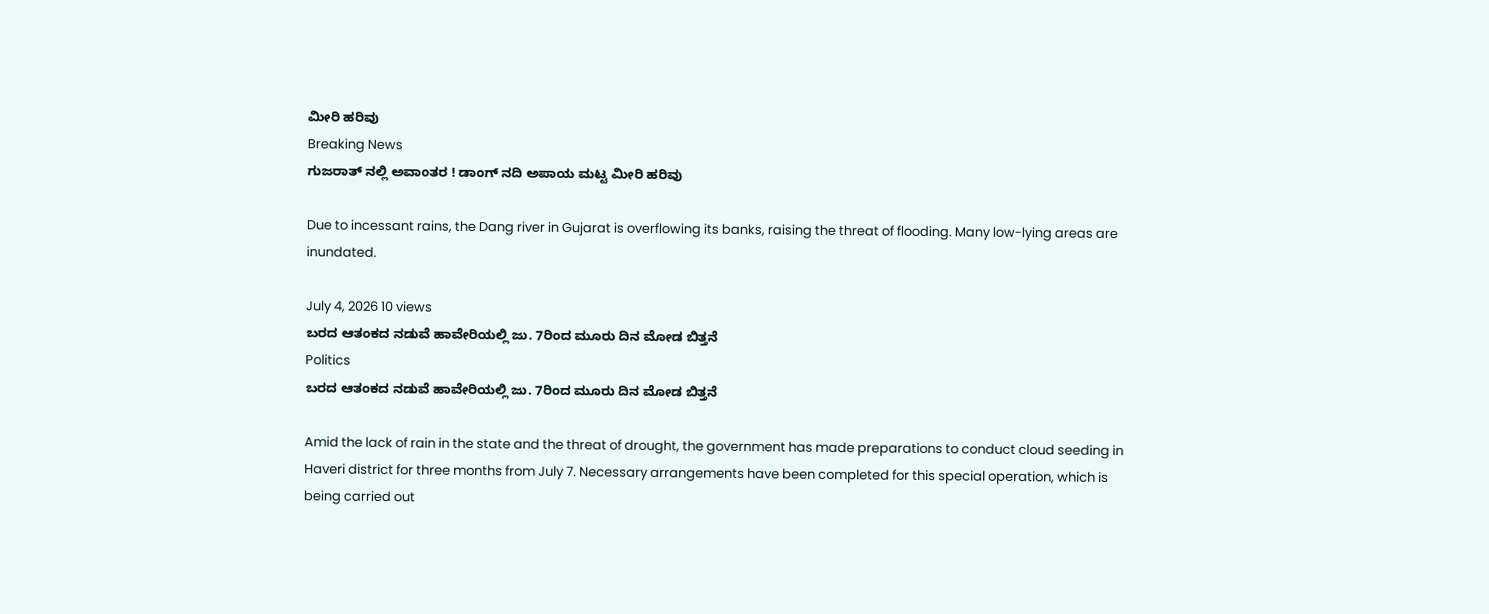ಮೀರಿ ಹರಿವು
Breaking News
ಗುಜರಾತ್ ನಲ್ಲಿ ಅವಾಂತರ ! ಡಾಂಗ್ ನದಿ ಅಪಾಯ ಮಟ್ಟ ಮೀರಿ ಹರಿವು

Due to incessant rains, the Dang river in Gujarat is overflowing its banks, raising the threat of flooding. Many low-lying areas are inundated.

July 4, 2026 10 views
ಬರದ ಆತಂಕದ ನಡುವೆ ಹಾವೇರಿಯಲ್ಲಿ ಜು. 7ರಿಂದ ಮೂರು ದಿನ ಮೋಡ ಬಿತ್ತನೆ
Politics
ಬರದ ಆತಂಕದ ನಡುವೆ ಹಾವೇರಿಯಲ್ಲಿ ಜು. 7ರಿಂದ ಮೂರು ದಿನ ಮೋಡ ಬಿತ್ತನೆ

Amid the lack of rain in the state and the threat of drought, the government has made preparations to conduct cloud seeding in Haveri district for three months from July 7. Necessary arrangements have been completed for this special operation, which is being carried out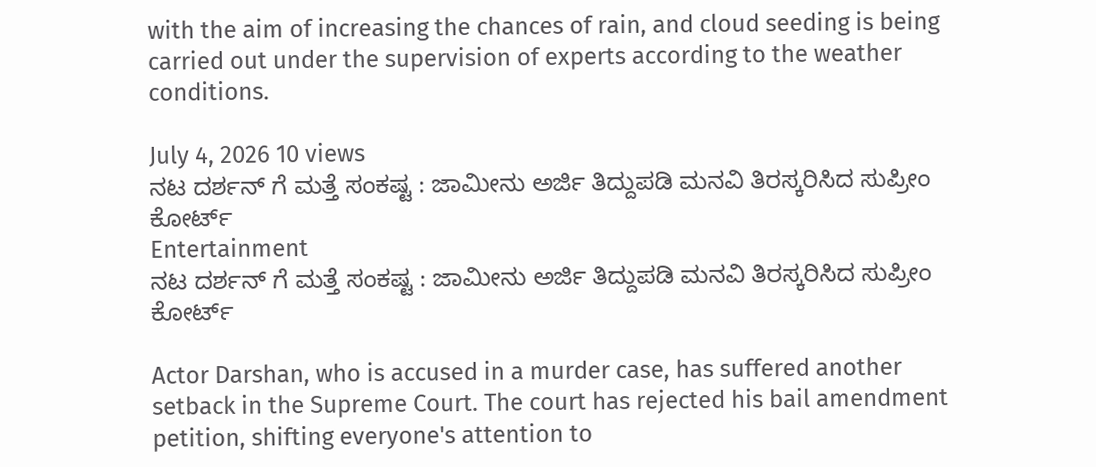with the aim of increasing the chances of rain, and cloud seeding is being carried out under the supervision of experts according to the weather conditions.

July 4, 2026 10 views
ನಟ ದರ್ಶನ್ ಗೆ ಮತ್ತೆ ಸಂಕಷ್ಟ : ಜಾಮೀನು ಅರ್ಜಿ ತಿದ್ದುಪಡಿ ಮನವಿ ತಿರಸ್ಕರಿಸಿದ ಸುಪ್ರೀಂ ಕೋರ್ಟ್
Entertainment
ನಟ ದರ್ಶನ್ ಗೆ ಮತ್ತೆ ಸಂಕಷ್ಟ : ಜಾಮೀನು ಅರ್ಜಿ ತಿದ್ದುಪಡಿ ಮನವಿ ತಿರಸ್ಕರಿಸಿದ ಸುಪ್ರೀಂ ಕೋರ್ಟ್

Actor Darshan, who is accused in a murder case, has suffered another setback in the Supreme Court. The court has rejected his bail amendment petition, shifting everyone's attention to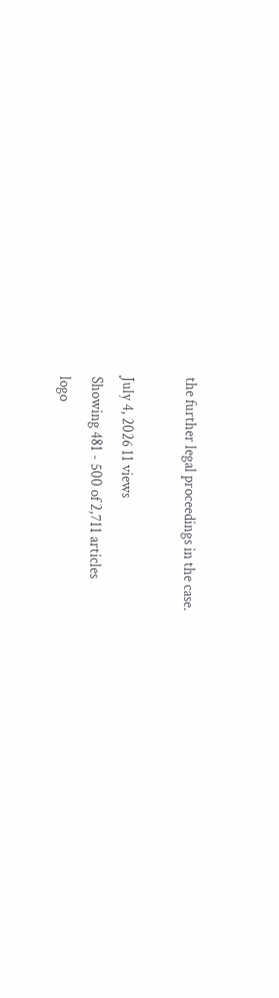the further legal proceedings in the case.

July 4, 2026 11 views
Showing 481 - 500 of 2,711 articles
logo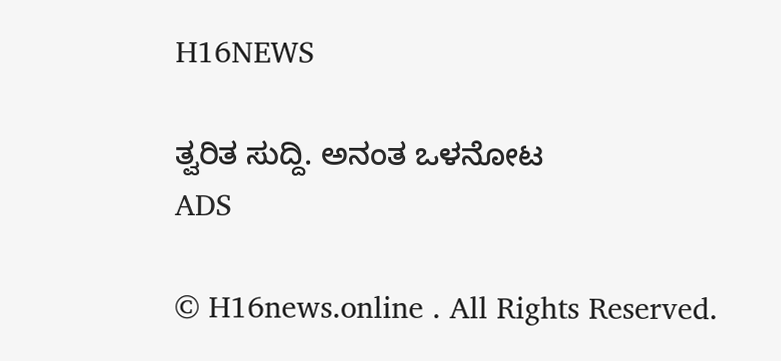H16NEWS

ತ್ವರಿತ ಸುದ್ದಿ. ಅನಂತ ಒಳನೋಟ
ADS

© H16news.online . All Rights Reserved.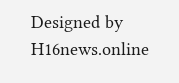Designed by H16news.online